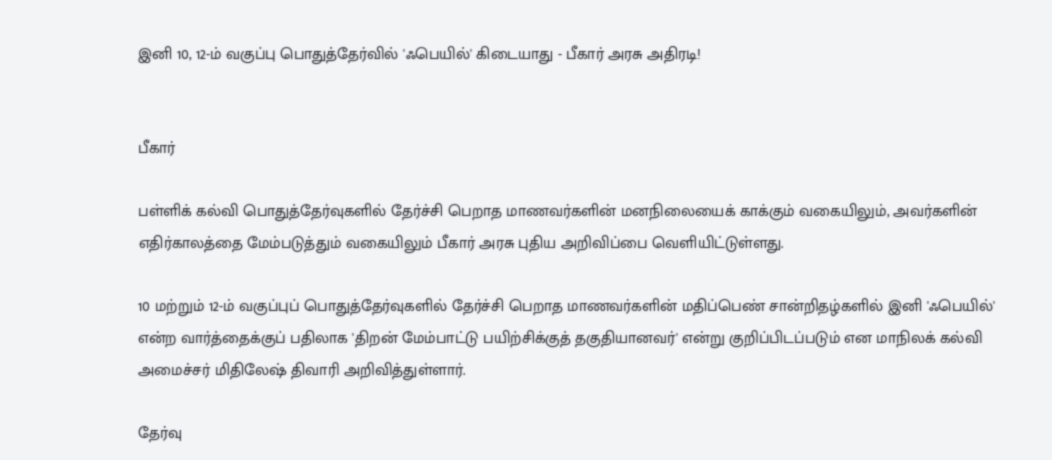இனி 10, 12-ம் வகுப்பு பொதுத்தேர்வில் 'ஃபெயில்' கிடையாது - பீகார் அரசு அதிரடி!


பீகார்

பள்ளிக் கல்வி பொதுத்தேர்வுகளில் தேர்ச்சி பெறாத மாணவர்களின் மனநிலையைக் காக்கும் வகையிலும், அவர்களின் எதிர்காலத்தை மேம்படுத்தும் வகையிலும் பீகார் அரசு புதிய அறிவிப்பை வெளியிட்டுள்ளது.

10 மற்றும் 12-ம் வகுப்புப் பொதுத்தேர்வுகளில் தேர்ச்சி பெறாத மாணவர்களின் மதிப்பெண் சான்றிதழ்களில் இனி 'ஃபெயில்' என்ற வார்த்தைக்குப் பதிலாக 'திறன் மேம்பாட்டு பயிற்சிக்குத் தகுதியானவர்' என்று குறிப்பிடப்படும் என மாநிலக் கல்வி அமைச்சர் மிதிலேஷ் திவாரி அறிவித்துள்ளார்.

தேர்வு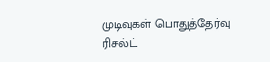முடிவுகள் பொதுத்தேர்வு ரிசல்ட்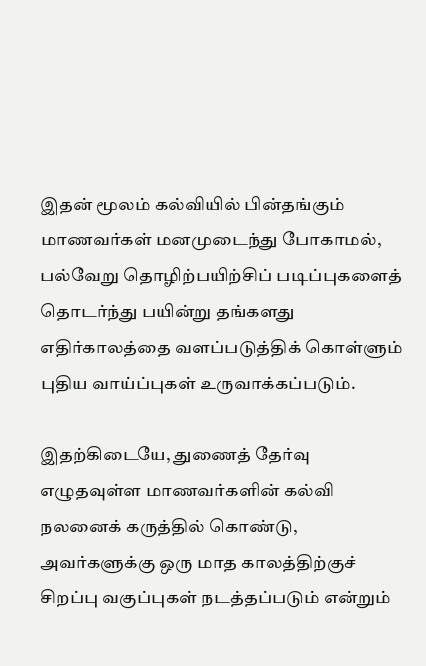இதன் மூலம் கல்வியில் பின்தங்கும் மாணவர்கள் மனமுடைந்து போகாமல், பல்வேறு தொழிற்பயிற்சிப் படிப்புகளைத் தொடர்ந்து பயின்று தங்களது எதிர்காலத்தை வளப்படுத்திக் கொள்ளும் புதிய வாய்ப்புகள் உருவாக்கப்படும்.

இதற்கிடையே, துணைத் தேர்வு எழுதவுள்ள மாணவர்களின் கல்வி நலனைக் கருத்தில் கொண்டு, அவர்களுக்கு ஒரு மாத காலத்திற்குச் சிறப்பு வகுப்புகள் நடத்தப்படும் என்றும்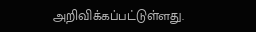அறிவிக்கப்பட்டுள்ளது.